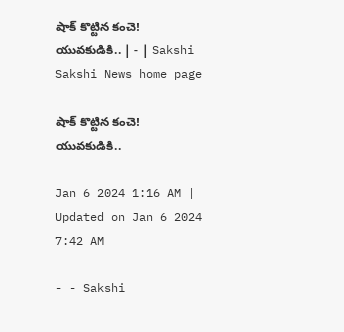షాక్‌ కొట్టిన కంచె! యువకుడికి.. | - | Sakshi
Sakshi News home page

షాక్‌ కొట్టిన కంచె! యువకుడికి..

Jan 6 2024 1:16 AM | Updated on Jan 6 2024 7:42 AM

- - Sakshi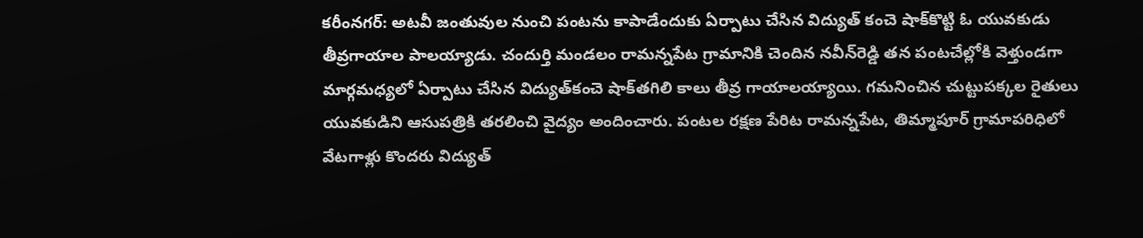కరీంనగర్: అటవీ జంతువుల నుంచి పంటను కాపాడేందుకు ఏర్పాటు చేసిన విద్యుత్‌ కంచె షాక్‌కొట్టి ఓ యువకుడు తీవ్రగాయాల పాలయ్యాడు. చందుర్తి మండలం రామన్నపేట గ్రామానికి చెందిన నవీన్‌రెడ్డి తన పంటచేల్లోకి వెళ్తుండగా మార్గమధ్యలో ఏర్పాటు చేసిన విద్యుత్‌కంచె షాక్‌తగిలి కాలు తీవ్ర గాయాలయ్యాయి. గమనించిన చుట్టుపక్కల రైతులు యువకుడిని ఆసుపత్రికి తరలించి వైద్యం అందించారు. పంటల రక్షణ పేరిట రామన్నపేట, తిమ్మాపూర్‌ గ్రామాపరిధిలో వేటగాళ్లు కొందరు విద్యుత్‌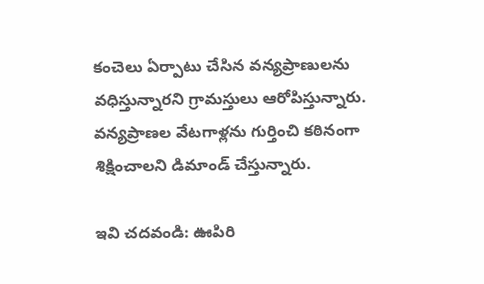కంచెలు ఏర్పాటు చేసిన వన్యప్రాణులను వధిస్తున్నారని గ్రామస్తులు ఆరోపిస్తున్నారు. వన్యప్రాణల వేటగాళ్లను గుర్తించి కఠినంగా శిక్షించాలని డిమాండ్‌ చేస్తున్నారు.

ఇవి చ‌ద‌వండి: ఊపిరి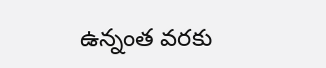ఉన్నంత వరకు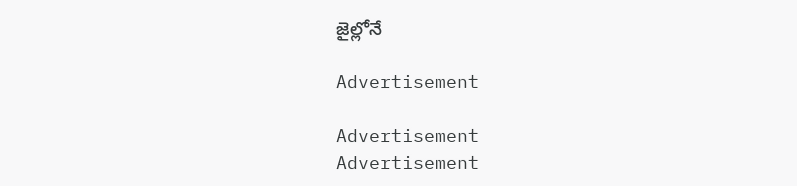జైల్లోనే

Advertisement

Advertisement
Advertisement